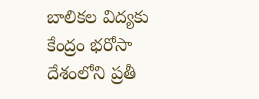బాలికల విద్యకు కేంద్రం భరోసా
దేశంలోని ప్రతీ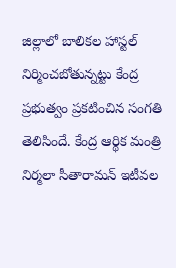జిల్లాలో బాలికల హాస్టల్ నిర్మించబోతున్నట్టు కేంద్ర ప్రభుత్వం ప్రకటించిన సంగతి తెలిసిందే. కేంద్ర ఆర్థిక మంత్రి నిర్మలా సీతారామన్ ఇటీవల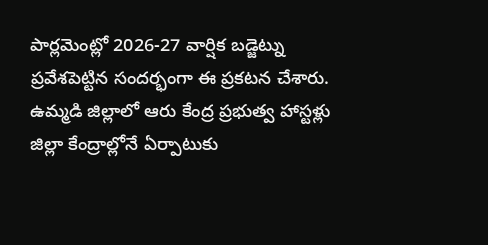పార్లమెంట్లో 2026-27 వార్షిక బడ్జెట్ను ప్రవేశపెట్టిన సందర్భంగా ఈ ప్రకటన చేశారు. ఉమ్మడి జిల్లాలో ఆరు కేంద్ర ప్రభుత్వ హాస్టళ్లు జిల్లా కేంద్రాల్లోనే ఏర్పాటుకు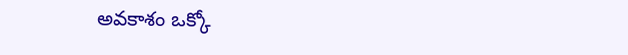అవకాశం ఒక్కో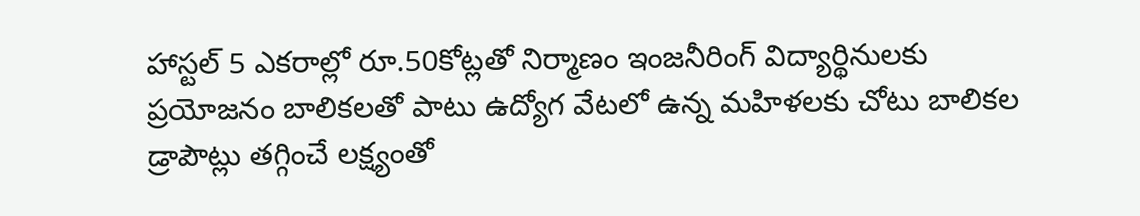హాస్టల్ 5 ఎకరాల్లో రూ.50కోట్లతో నిర్మాణం ఇంజనీరింగ్ విద్యార్థినులకు ప్రయోజనం బాలికలతో పాటు ఉద్యోగ వేటలో ఉన్న మహిళలకు చోటు బాలికల డ్రాపౌట్లు తగ్గించే లక్ష్యంతో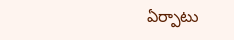ఏర్పాటు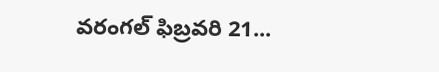వరంగల్ ఫిబ్రవరి 21...